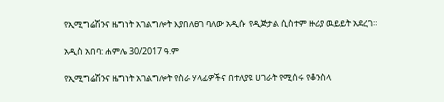የኢሚግሬሽንና ዜግነት አገልግሎት እያበለፀገ ባለው አዲሱ  የዲጅታል ሲስተም ዙሪያ ዉይይት አደረገ።

አዲስ አበባ: ሐምሌ 30/2017 ዓ.ም

የኢሚግሬሽንና ዜግነት አገልግሎት የስራ ሃላፊዎችና በተለያዩ ሀገራት የሚሰሩ የቆንስላ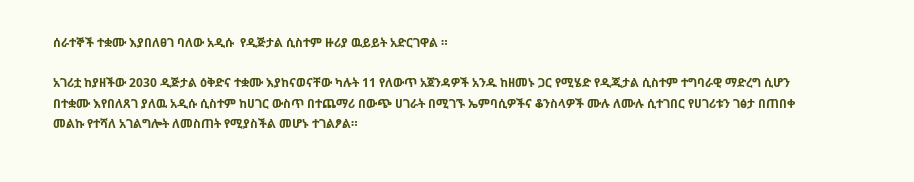ሰራተኞች ተቋሙ እያበለፀገ ባለው አዲሱ  የዲጅታል ሲስተም ዙሪያ ዉይይት አድርገዋል ።

አገሪቷ ከያዘችው 2030 ዲጅታል ዕቅድና ተቋሙ እያከናወናቸው ካሉት 11 የለውጥ አጀንዳዎች አንዱ ከዘመኑ ጋር የሚሄድ የዲጂታል ሲስተም ተግባራዊ ማድረግ ሲሆን በተቋሙ እየበለጸገ ያለዉ አዲሱ ሲስተም ከሀገር ውስጥ በተጨማሪ በውጭ ሀገራት በሚገኙ ኤምባሲዎችና ቆንስላዎች ሙሉ ለሙሉ ሲተገበር የሀገሪቱን ገፅታ በጠበቀ መልኩ የተሻለ አገልግሎት ለመስጠት የሚያስችል መሆኑ ተገልፆል።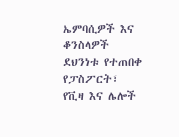ኤምባሲዎች እና ቆንስላዎች  ደህንነቱ የተጠበቀ የፓስፖርት፣ የቪዛ እና ሌሎች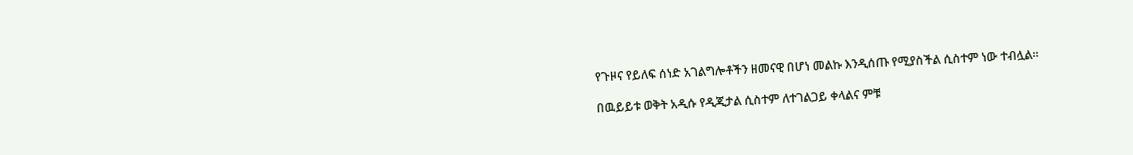የጉዞና የይለፍ ሰነድ አገልግሎቶችን ዘመናዊ በሆነ መልኩ እንዲሰጡ የሚያስችል ሲስተም ነው ተብሏል።

በዉይይቱ ወቅት አዲሱ የዲጂታል ሲስተም ለተገልጋይ ቀላልና ምቹ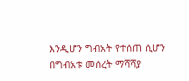እንዲሆን ግብአት የተሰጠ ሲሆን በግብአቱ መሰረት ማሻሻያ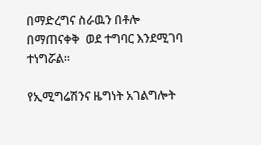በማድረግና ስራዉን በቶሎ በማጠናቀቅ  ወደ ተግባር እንደሚገባ ተነግሯል።

የኢሚግሬሽንና ዜግነት አገልግሎት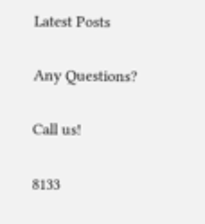Latest Posts

Any Questions?

Call us!

8133